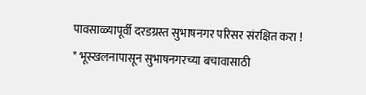पावसाळ्यापूर्वी दरडग्रस्त सुभाषनगर परिसर संरक्षित करा !
* भूस्खलनापासून सुभाषनगरच्या बचावासाठी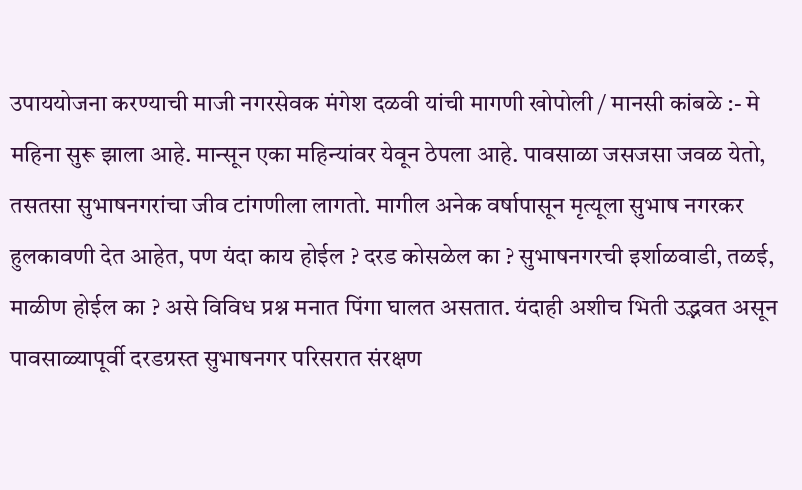उपाययोजना करण्याची माजी नगरसेवक मंगेश दळवी यांची मागणी खोपोली / मानसी कांबळे :- मे महिना सुरू झाला आहे. मान्सून एका महिन्यांवर येवून ठेपला आहे. पावसाळा जसजसा जवळ येतो, तसतसा सुभाषनगरांचा जीव टांगणीला लागतो. मागील अनेक वर्षापासून मृत्यूला सुभाष नगरकर हुलकावणी देत आहेत, पण यंदा काय होईल ? दरड कोसळेल का ? सुभाषनगरची इर्शाळवाडी, तळई, माळीण होईल का ? असे विविध प्रश्न मनात पिंगा घालत असतात. यंदाही अशीच भिती उद्भवत असून पावसाळ्यापूर्वी दरडग्रस्त सुभाषनगर परिसरात संरक्षण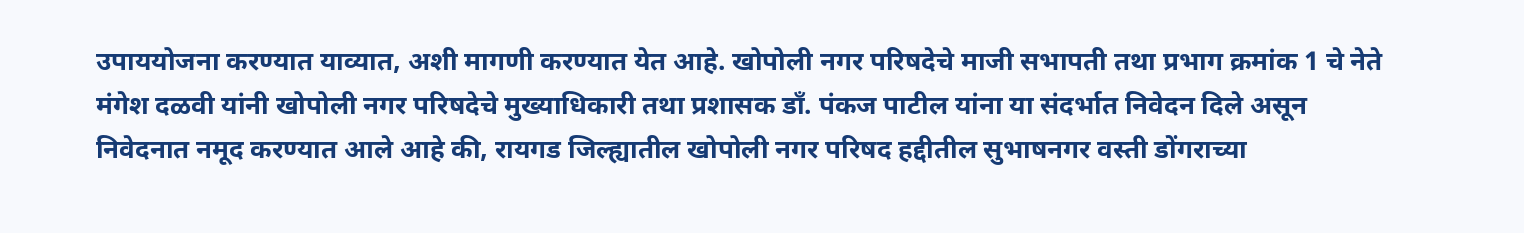उपाययोजना करण्यात याव्यात, अशी मागणी करण्यात येत आहे. खोपोली नगर परिषदेचे माजी सभापती तथा प्रभाग क्रमांक 1 चे नेते मंगेश दळवी यांनी खोपोली नगर परिषदेचे मुख्याधिकारी तथा प्रशासक डॉं. पंकज पाटील यांना या संदर्भात निवेदन दिले असून निवेदनात नमूद करण्यात आले आहे की, रायगड जिल्ह्यातील खोपोली नगर परिषद हद्दीतील सुभाषनगर वस्ती डोंगराच्या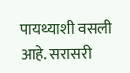पायथ्याशी वसली आहे. सरासरी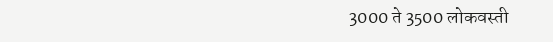3000 ते 3500 लोकवस्ती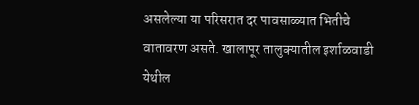असलेल्या या परिसरात दर पावसाळ्यात भितीचे वातावरण असते. खालापूर तालुक्यातील इर्शाळवाडी येथील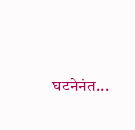घटनेनंत...